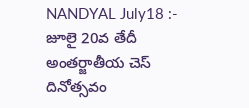NANDYAL July18 :- జూలై 20వ తేదీ అంతర్జాతీయ చెస్ దినోత్సవం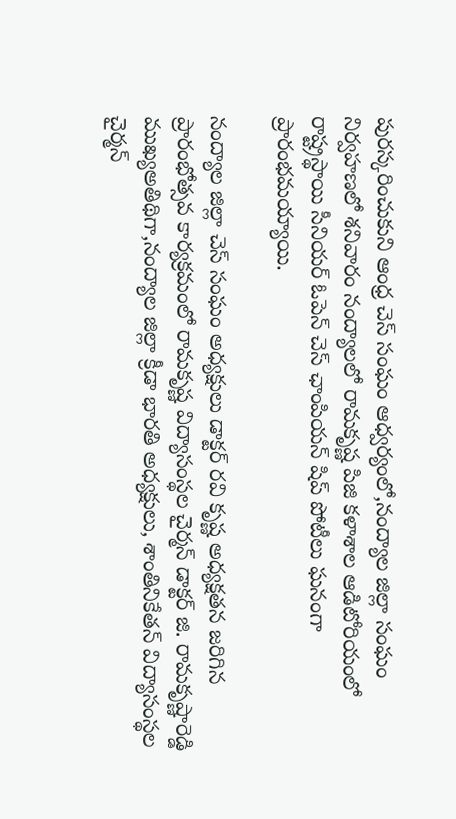పురస్కరించుకుని ఆంధ్ర చెస్ సంఘం ఆధ్వర్యంలో,నంద్యాల జిల్లా సంఘం నిర్వహణలో శనివారం నంద్యాలలో రామకృష్ణ పిజి కళాశాల ఆడిటోరియంలో రాష్ట్రస్థాయి సీనియర్ ఓపెన్ చెస్ ఛాంపియన్ షిప్ పోటీలు ఘనంగా ప్రారంభమయ్యాయి.

నంద్యాల జిల్లా చెస్ సంఘం అధ్యక్షులు డాక్టర్ రవి కృష్ణ అధ్యక్షతన జరిగిన ప్రారంభోత్సవ కార్యక్రమంలో రామకృష్ణ విద్యాసంస్థల చైర్మన్ డాక్టర్ జి. రామకృష్ణారెడ్డి ముఖ్యఅతిథిగా,నంద్యాల జిల్లా క్రీడా భారతి అధ్యక్షులు, శాంతినికేతన్ విద్యాసంస్థల చైర్మన్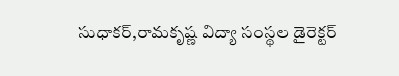సుధాకర్,రామకృష్ణ విద్యా సంస్థల డైరెక్టర్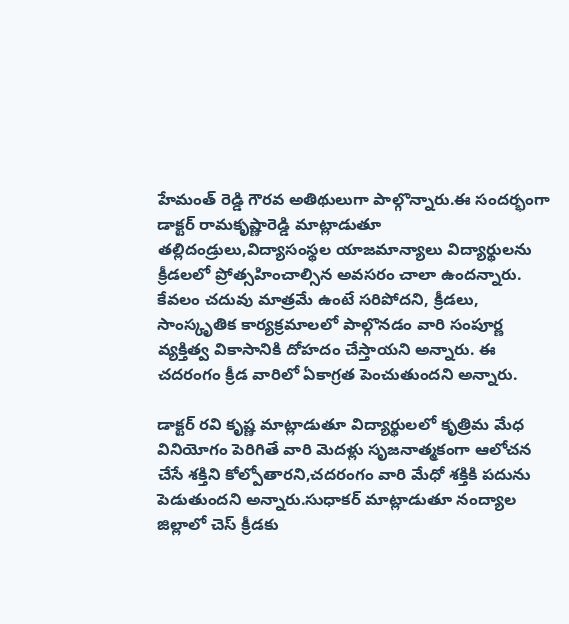హేమంత్ రెడ్డి గౌరవ అతిథులుగా పాల్గొన్నారు.ఈ సందర్భంగా డాక్టర్ రామకృష్ణారెడ్డి మాట్లాడుతూ తల్లిదండ్రులు,విద్యాసంస్థల యాజమాన్యాలు విద్యార్థులను క్రీడలలో ప్రోత్సహించాల్సిన అవసరం చాలా ఉందన్నారు. కేవలం చదువు మాత్రమే ఉంటే సరిపోదని, క్రీడలు, సాంస్కృతిక కార్యక్రమాలలో పాల్గొనడం వారి సంపూర్ణ వ్యక్తిత్వ వికాసానికి దోహదం చేస్తాయని అన్నారు. ఈ చదరంగం క్రీడ వారిలో ఏకాగ్రత పెంచుతుందని అన్నారు.

డాక్టర్ రవి కృష్ణ మాట్లాడుతూ విద్యార్థులలో కృత్రిమ మేధ వినియోగం పెరిగితే వారి మెదళ్లు సృజనాత్మకంగా ఆలోచన చేసే శక్తిని కోల్పోతారని,చదరంగం వారి మేధో శక్తికి పదును పెడుతుందని అన్నారు.సుధాకర్ మాట్లాడుతూ నంద్యాల జిల్లాలో చెస్ క్రీడకు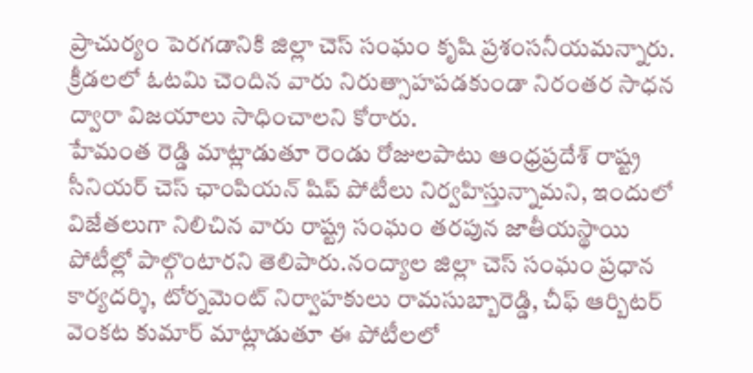ప్రాచుర్యం పెరగడానికి జిల్లా చెస్ సంఘం కృషి ప్రశంసనీయమన్నారు. క్రీడలలో ఓటమి చెందిన వారు నిరుత్సాహపడకుండా నిరంతర సాధన ద్వారా విజయాలు సాధించాలని కోరారు.
హేమంత రెడ్డి మాట్లాడుతూ రెండు రోజులపాటు ఆంధ్రప్రదేశ్ రాష్ట్ర సీనియర్ చెస్ ఛాంపియన్ షిప్ పోటీలు నిర్వహిస్తున్నామని, ఇందులో విజేతలుగా నిలిచిన వారు రాష్ట్ర సంఘం తరపున జాతీయస్థాయి పోటీల్లో పాల్గొంటారని తెలిపారు.నంద్యాల జిల్లా చెస్ సంఘం ప్రధాన కార్యదర్శి, టోర్నమెంట్ నిర్వాహకులు రామసుబ్బారెడ్డి, చీఫ్ ఆర్బిటర్ వెంకట కుమార్ మాట్లాడుతూ ఈ పోటీలలో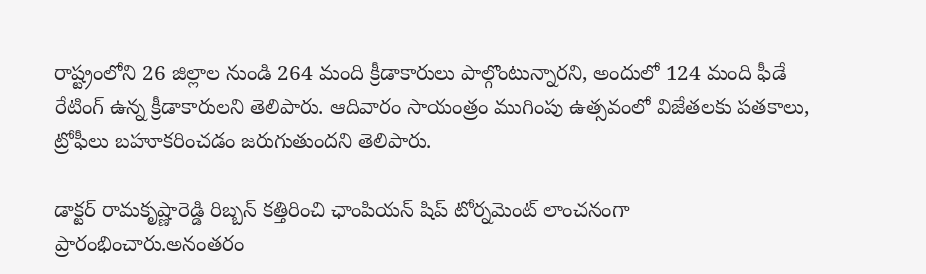రాష్ట్రంలోని 26 జిల్లాల నుండి 264 మంది క్రీడాకారులు పాల్గొంటున్నారని, అందులో 124 మంది ఫీడే రేటింగ్ ఉన్న క్రీడాకారులని తెలిపారు. ఆదివారం సాయంత్రం ముగింపు ఉత్సవంలో విజేతలకు పతకాలు, ట్రోఫీలు బహూకరించడం జరుగుతుందని తెలిపారు.

డాక్టర్ రామకృష్ణారెడ్డి రిబ్బన్ కత్తిరించి ఛాంపియన్ షిప్ టోర్నమెంట్ లాంచనంగా ప్రారంభించారు.అనంతరం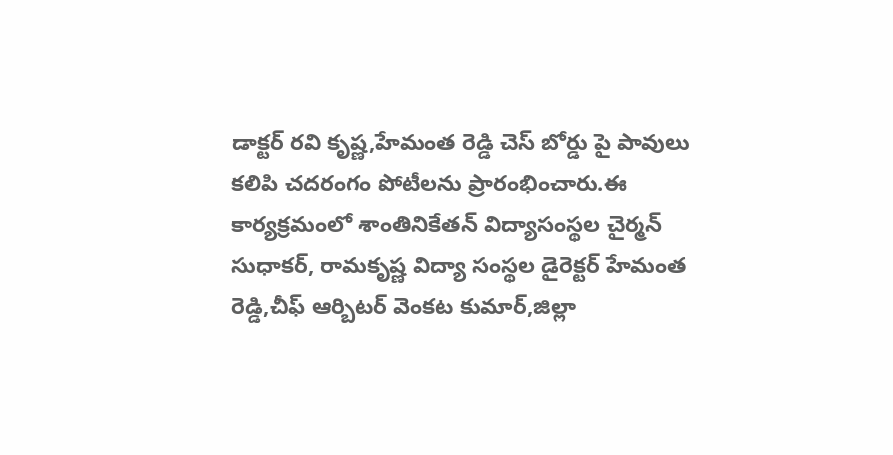డాక్టర్ రవి కృష్ణ,హేమంత రెడ్డి చెస్ బోర్డు పై పావులు కలిపి చదరంగం పోటీలను ప్రారంభించారు.ఈ కార్యక్రమంలో శాంతినికేతన్ విద్యాసంస్థల చైర్మన్ సుధాకర్, రామకృష్ణ విద్యా సంస్థల డైరెక్టర్ హేమంత రెడ్డి,చీఫ్ ఆర్బిటర్ వెంకట కుమార్,జిల్లా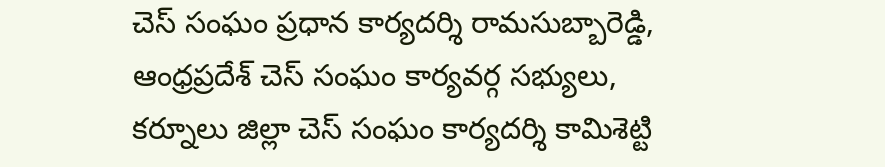చెస్ సంఘం ప్రధాన కార్యదర్శి రామసుబ్బారెడ్డి, ఆంధ్రప్రదేశ్ చెస్ సంఘం కార్యవర్గ సభ్యులు, కర్నూలు జిల్లా చెస్ సంఘం కార్యదర్శి కామిశెట్టి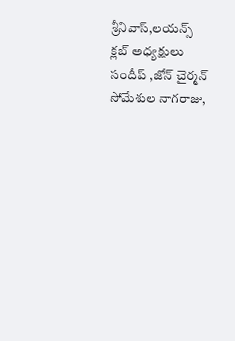శ్రీనివాస్,లయన్స్ క్లబ్ అధ్యక్షులు సందీప్ ,జోన్ చైర్మన్ సోమేశుల నాగరాజు,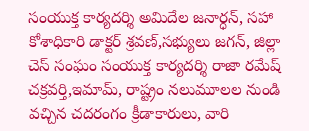సంయుక్త కార్యదర్శి అమిదేల జనార్ధన్, సహా కోశాధికారి డాక్టర్ శ్రవణ్,సభ్యులు జగన్, జిల్లా చెస్ సంఘం సంయుక్త కార్యదర్శి రాజా రమేష్ చక్రవర్తి,ఇమామ్, రాష్ట్రం నలుమూలల నుండి వచ్చిన చదరంగం క్రీడాకారులు, వారి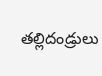తల్లిదండ్రులు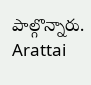పాల్గొన్నారు.
Arattai